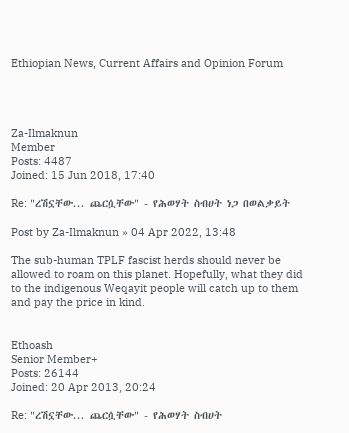Ethiopian News, Current Affairs and Opinion Forum




Za-Ilmaknun
Member
Posts: 4487
Joined: 15 Jun 2018, 17:40

Re: "ረሽኗቸው... ጨርሷቸው" - የሕወሃት ስብሀት ነጋ በወልቃይት

Post by Za-Ilmaknun » 04 Apr 2022, 13:48

The sub-human TPLF fascist herds should never be allowed to roam on this planet. Hopefully, what they did to the indigenous Weqayit people will catch up to them and pay the price in kind.


Ethoash
Senior Member+
Posts: 26144
Joined: 20 Apr 2013, 20:24

Re: "ረሽኗቸው... ጨርሷቸው" - የሕወሃት ስብሀት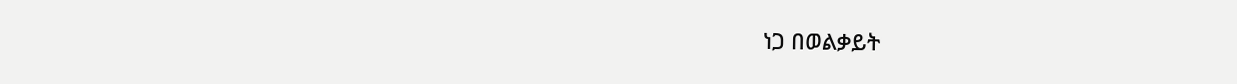ነጋ በወልቃይት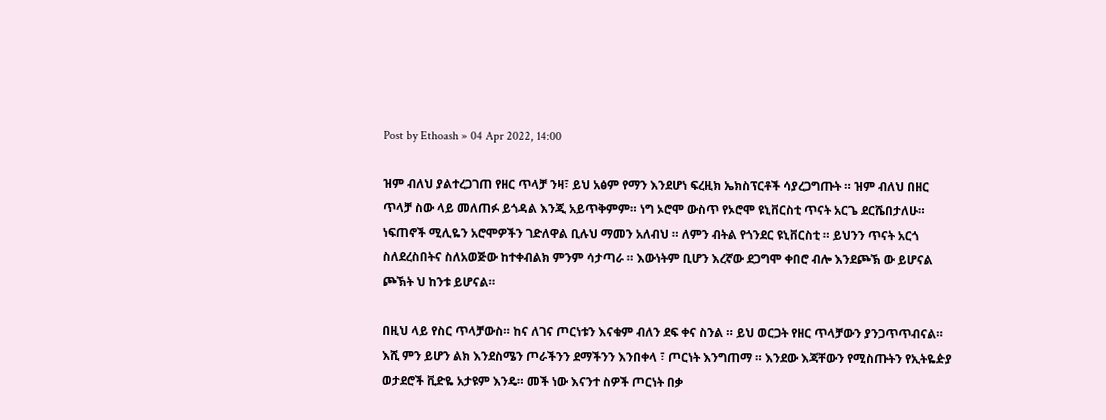Post by Ethoash » 04 Apr 2022, 14:00

ዝም ብለህ ያልተረጋገጠ የዘር ጥላቻ ንዛ፣ ይህ አፅም የማን እንደሆነ ፍረዚክ ኤክስፕርቶች ሳያረጋግጡት ። ዝም ብለህ በዘር ጥላቻ ስው ላይ መለጠፉ ይጎዳል እንጂ አይጥቅምም። ነግ ኦሮሞ ውስጥ የኦሮሞ ዩኒቨርስቲ ጥናት አርጌ ደርሼበታለሁ። ነፍጠኖች ሚሊዬን አሮሞዎችን ገድለዋል ቢሉህ ማመን አለብህ ። ለምን ብትል የጎንደር ዩኒቨርስቲ ። ይህንን ጥናት አርጎ ስለደረስበትና ስለአወጅው ከተቀብልክ ምንም ሳታጣራ ። እውነትም ቢሆን እረኛው ደጋግሞ ቀበሮ ብሎ እንደጮኽ ው ይሆናል ጮኽት ህ ከንቱ ይሆናል።

በዚህ ላይ የስር ጥላቻውስ። ከና ለገና ጦርነቱን እናቁም ብለን ደፍ ቀና ስንል ። ይህ ወርጋት የዘር ጥላቻውን ያንጋጥጥብናል። እሺ ምን ይሆን ልክ እንደስሜን ጦራችንን ደማችንን እንበቀላ ፣ ጦርነት እንግጠማ ። እንደው እጃቸውን የሚስጡትን የኢትዬዽያ ወታደሮች ቪድዬ አታዩም እንዴ። መች ነው እናንተ ስዎች ጦርነት በቃ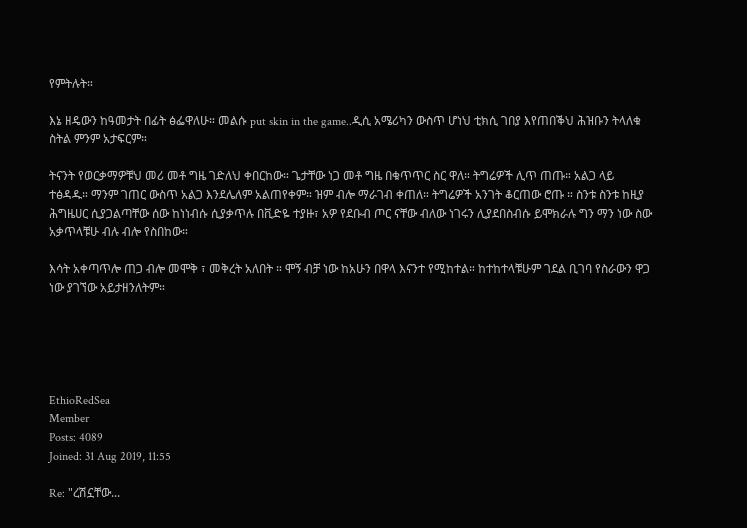የምትሉት።

እኔ ዘዴውን ከዓመታት በፊት ፅፌዋለሁ። መልሱ put skin in the game..ዲሲ አሜሪካን ውስጥ ሆነህ ቲክሲ ገበያ እየጠበቕህ ሕዝቡን ትላለቁ ስትል ምንም አታፍርም።

ትናንት የወርቃማዎቹህ መሪ መቶ ግዜ ገድለህ ቀበርከው። ጌታቸው ነጋ መቶ ግዜ በቁጥጥር ስር ዋለ። ትግሬዎች ሊጥ ጠጡ። አልጋ ላይ ተፅዳዱ። ማንም ገጠር ውስጥ አልጋ እንደሌለም አልጠየቀም። ዝም ብሎ ማራገብ ቀጠለ። ትግሬዎች አንገት ቆርጠው ሮጡ ። ስንቱ ስንቱ ከዚያ ሕግዜሀር ሲያጋልጣቸው ሰው ከነነብሱ ሲያቃጥሉ በቪድዬ ተያዙ፣ አዎ የደቡብ ጦር ናቸው ብለው ነገሩን ሊያደበስብሱ ይሞክራሉ ግን ማን ነው ስው አቃጥላቹሁ ብሉ ብሎ የስበከው።

እሳት አቀጣጥሎ ጠጋ ብሎ መሞቅ ፣ መቅረት አለበት ። ሞኝ ብቻ ነው ከአሁን በዋላ እናንተ የሚከተል። ከተከተላቹሁም ገደል ቢገባ የስራውን ዋጋ ነው ያገኘው አይታዘንለትም።





EthioRedSea
Member
Posts: 4089
Joined: 31 Aug 2019, 11:55

Re: "ረሽኗቸው...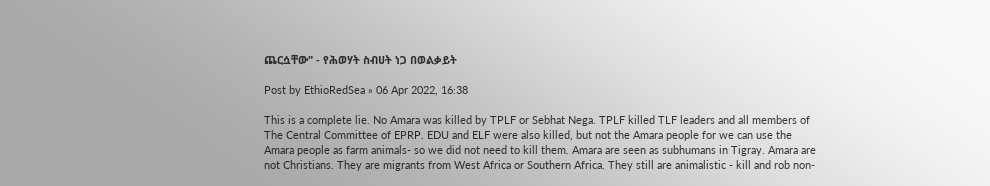ጨርሷቸው" - የሕወሃት ስብሀት ነጋ በወልቃይት

Post by EthioRedSea » 06 Apr 2022, 16:38

This is a complete lie. No Amara was killed by TPLF or Sebhat Nega. TPLF killed TLF leaders and all members of The Central Committee of EPRP. EDU and ELF were also killed, but not the Amara people for we can use the Amara people as farm animals- so we did not need to kill them. Amara are seen as subhumans in Tigray. Amara are not Christians. They are migrants from West Africa or Southern Africa. They still are animalistic - kill and rob non-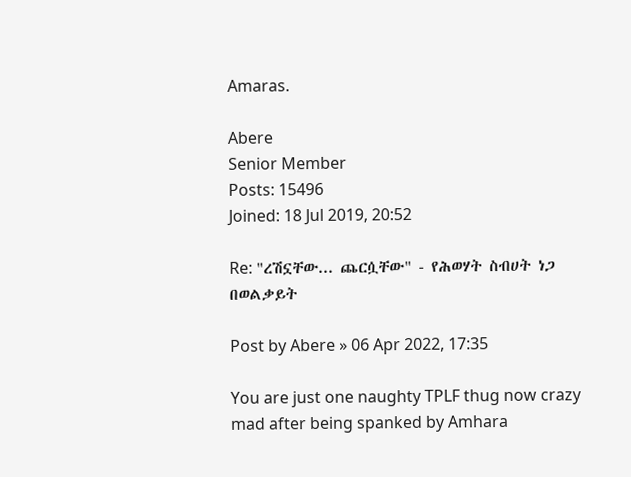Amaras.

Abere
Senior Member
Posts: 15496
Joined: 18 Jul 2019, 20:52

Re: "ረሽኗቸው... ጨርሷቸው" - የሕወሃት ስብሀት ነጋ በወልቃይት

Post by Abere » 06 Apr 2022, 17:35

You are just one naughty TPLF thug now crazy mad after being spanked by Amhara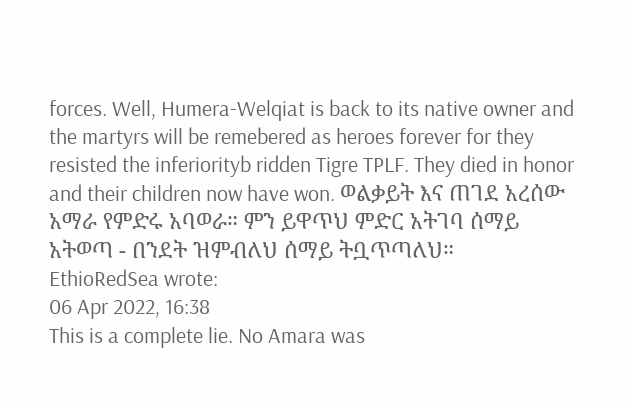forces. Well, Humera-Welqiat is back to its native owner and the martyrs will be remebered as heroes forever for they resisted the inferiorityb ridden Tigre TPLF. They died in honor and their children now have won. ወልቃይት እና ጠገደ አረሰው አማራ የምድሩ አባወራ። ምን ይዋጥህ ምድር አትገባ ሰማይ አትወጣ - በንደት ዝምብለህ ሰማይ ትቧጥጣለህ።
EthioRedSea wrote:
06 Apr 2022, 16:38
This is a complete lie. No Amara was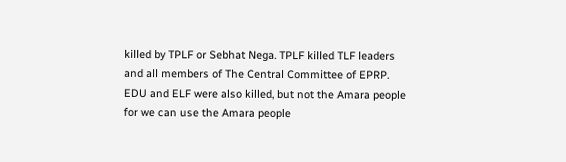killed by TPLF or Sebhat Nega. TPLF killed TLF leaders and all members of The Central Committee of EPRP. EDU and ELF were also killed, but not the Amara people for we can use the Amara people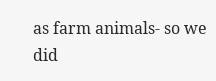as farm animals- so we did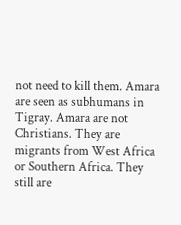not need to kill them. Amara are seen as subhumans in Tigray. Amara are not Christians. They are migrants from West Africa or Southern Africa. They still are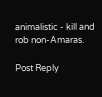animalistic - kill and rob non-Amaras.

Post Reply